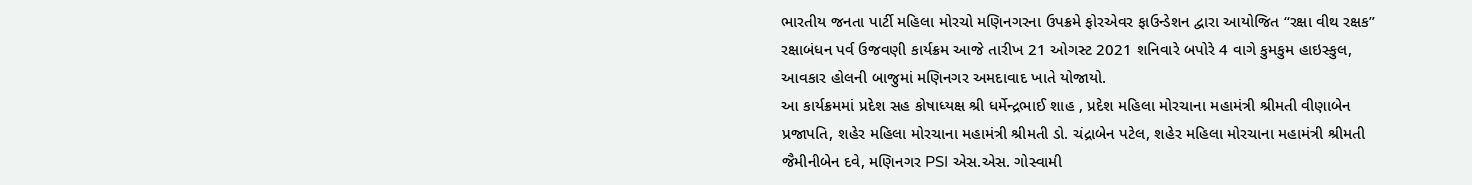ભારતીય જનતા પાર્ટી મહિલા મોરચો મણિનગરના ઉપક્રમે ફોરએવર ફાઉન્ડેશન દ્વારા આયોજિત “રક્ષા વીથ રક્ષક” રક્ષાબંધન પર્વ ઉજવણી કાર્યક્રમ આજે તારીખ 21 ઓગસ્ટ 2021 શનિવારે બપોરે 4 વાગે કુમકુમ હાઇસ્કુલ, આવકાર હોલની બાજુમાં મણિનગર અમદાવાદ ખાતે યોજાયો.
આ કાર્યક્રમમાં પ્રદેશ સહ કોષાધ્યક્ષ શ્રી ધર્મેન્દ્રભાઈ શાહ , પ્રદેશ મહિલા મોરચાના મહામંત્રી શ્રીમતી વીણાબેન પ્રજાપતિ, શહેર મહિલા મોરચાના મહામંત્રી શ્રીમતી ડો. ચંદ્રાબેન પટેલ, શહેર મહિલા મોરચાના મહામંત્રી શ્રીમતી જૈમીનીબેન દવે, મણિનગર PSI એસ.એસ. ગોસ્વામી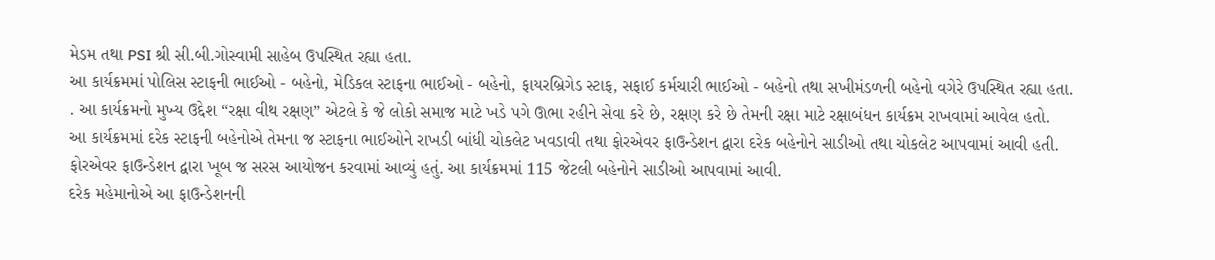મેડમ તથા PSI શ્રી સી.બી.ગોસ્વામી સાહેબ ઉપસ્થિત રહ્યા હતા.
આ કાર્યક્રમમાં પોલિસ સ્ટાફની ભાઈઓ - બહેનો, મેડિકલ સ્ટાફના ભાઈઓ - બહેનો, ફાયરબ્રિગેડ સ્ટાફ, સફાઈ કર્મચારી ભાઈઓ - બહેનો તથા સખીમંડળની બહેનો વગેરે ઉપસ્થિત રહ્યા હતા.
. આ કાર્યક્રમનો મુખ્ય ઉદ્દેશ “રક્ષા વીથ રક્ષણ” એટલે કે જે લોકો સમાજ માટે ખડે પગે ઊભા રહીને સેવા કરે છે, રક્ષણ કરે છે તેમની રક્ષા માટે રક્ષાબંધન કાર્યક્રમ રાખવામાં આવેલ હતો.
આ કાર્યક્રમમાં દરેક સ્ટાફની બહેનોએ તેમના જ સ્ટાફના ભાઈઓને રાખડી બાંધી ચોકલેટ ખવડાવી તથા ફોરએવર ફાઉન્ડેશન દ્વારા દરેક બહેનોને સાડીઓ તથા ચોકલેટ આપવામાં આવી હતી.
ફોરએવર ફાઉન્ડેશન દ્વારા ખૂબ જ સરસ આયોજન કરવામાં આવ્યું હતું. આ કાર્યક્રમમાં 115 જેટલી બહેનોને સાડીઓ આપવામાં આવી.
દરેક મહેમાનોએ આ ફાઉન્ડેશનની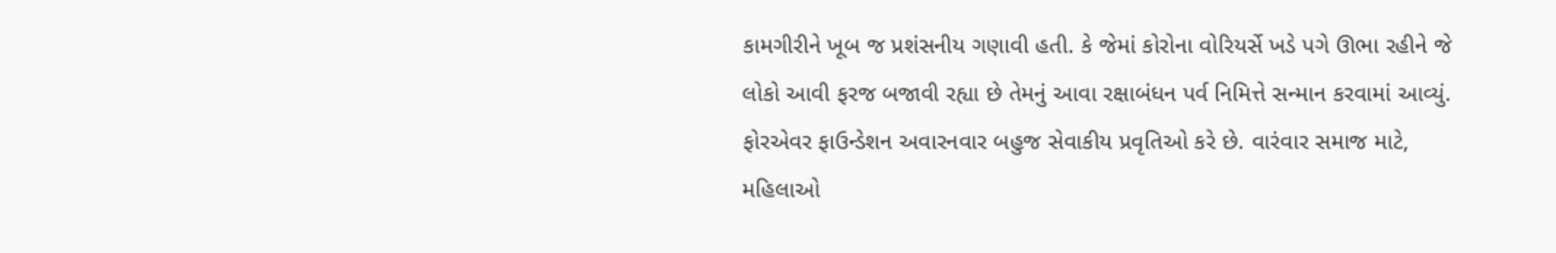કામગીરીને ખૂબ જ પ્રશંસનીય ગણાવી હતી. કે જેમાં કોરોના વોરિયર્સે ખડે પગે ઊભા રહીને જે લોકો આવી ફરજ બજાવી રહ્યા છે તેમનું આવા રક્ષાબંધન પર્વ નિમિત્તે સન્માન કરવામાં આવ્યું.
ફોરએવર ફાઉન્ડેશન અવારનવાર બહુજ સેવાકીય પ્રવૃતિઓ કરે છે. વારંવાર સમાજ માટે, મહિલાઓ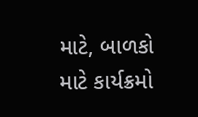માટે, બાળકો માટે કાર્યક્રમો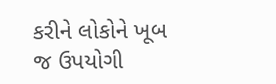કરીને લોકોને ખૂબ જ ઉપયોગી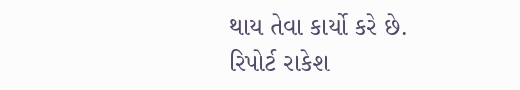થાય તેવા કાર્યો કરે છે.
રિપોર્ટ રાકેશ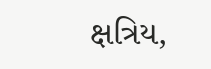ક્ષત્રિય,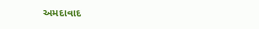અમદાવાદ